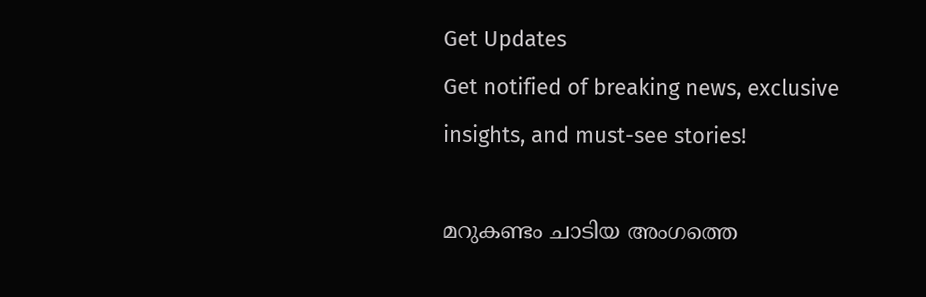Get Updates
Get notified of breaking news, exclusive insights, and must-see stories!

മറുകണ്ടം ചാടിയ അംഗത്തെ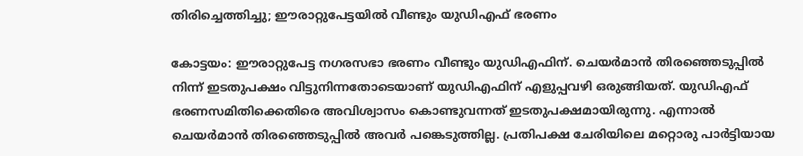തിരിച്ചെത്തിച്ചു; ഈരാറ്റുപേട്ടയില്‍ വീണ്ടും യുഡിഎഫ് ഭരണം

കോട്ടയം: ഈരാറ്റുപേട്ട നഗരസഭാ ഭരണം വീണ്ടും യുഡിഎഫിന്. ചെയര്‍മാന്‍ തിരഞ്ഞെടുപ്പില്‍ നിന്ന് ഇടതുപക്ഷം വിട്ടുനിന്നതോടെയാണ് യുഡിഎഫിന് എളുപ്പവഴി ഒരുങ്ങിയത്. യുഡിഎഫ് ഭരണസമിതിക്കെതിരെ അവിശ്വാസം കൊണ്ടുവന്നത് ഇടതുപക്ഷമായിരുന്നു. എന്നാല്‍ ചെയര്‍മാന്‍ തിരഞ്ഞെടുപ്പില്‍ അവര്‍ പങ്കെടുത്തില്ല. പ്രതിപക്ഷ ചേരിയിലെ മറ്റൊരു പാര്‍ട്ടിയായ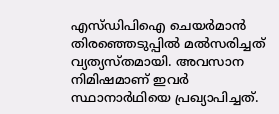എസ്ഡിപിഐ ചെയര്‍മാന്‍ തിരഞ്ഞെടുപ്പില്‍ മല്‍സരിച്ചത് വ്യത്യസ്തമായി. അവസാന നിമിഷമാണ് ഇവര്‍ സ്ഥാനാര്‍ഥിയെ പ്രഖ്യാപിച്ചത്.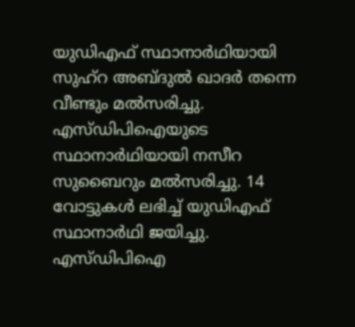യുഡിഎഫ് സ്ഥാനാര്‍ഥിയായി സുഹ്‌റ അബ്ദുല്‍ ഖാദര്‍ തന്നെ വീണ്ടും മല്‍സരിച്ചു. എസ്ഡിപിഐയുടെ സ്ഥാനാര്‍ഥിയായി നസീറ സുബൈറും മല്‍സരിച്ചു. 14 വോട്ടുകള്‍ ലഭിച്ച് യുഡിഎഫ് സ്ഥാനാര്‍ഥി ജയിച്ചു. എസ്ഡിപിഐ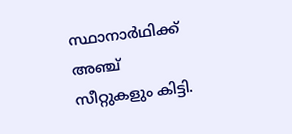സ്ഥാനാര്‍ഥിക്ക് അഞ്ച് സീറ്റുകളും കിട്ടി.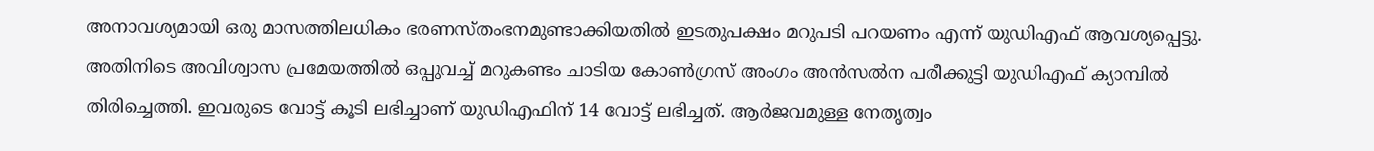അനാവശ്യമായി ഒരു മാസത്തിലധികം ഭരണസ്തംഭനമുണ്ടാക്കിയതില്‍ ഇടതുപക്ഷം മറുപടി പറയണം എന്ന് യുഡിഎഫ് ആവശ്യപ്പെട്ടു. അതിനിടെ അവിശ്വാസ പ്രമേയത്തില്‍ ഒപ്പുവച്ച് മറുകണ്ടം ചാടിയ കോണ്‍ഗ്രസ് അംഗം അന്‍സല്‍ന പരീക്കുട്ടി യുഡിഎഫ് ക്യാമ്പില്‍ തിരിച്ചെത്തി. ഇവരുടെ വോട്ട് കൂടി ലഭിച്ചാണ് യുഡിഎഫിന് 14 വോട്ട് ലഭിച്ചത്. ആര്‍ജവമുള്ള നേതൃത്വം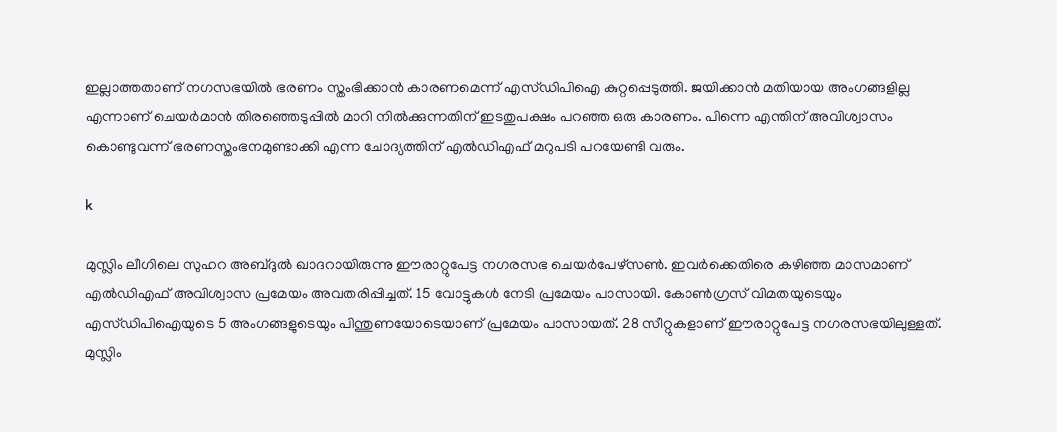ഇല്ലാത്തതാണ് നഗസഭയില്‍ ഭരണം സ്തംഭിക്കാന്‍ കാരണമെന്ന് എസ്ഡിപിഐ കുറ്റപ്പെടുത്തി. ജയിക്കാന്‍ മതിയായ അംഗങ്ങളില്ല എന്നാണ് ചെയര്‍മാന്‍ തിരഞ്ഞെടുപ്പില്‍ മാറി നില്‍ക്കുന്നതിന് ഇടതുപക്ഷം പറഞ്ഞ ഒരു കാരണം. പിന്നെ എന്തിന് അവിശ്വാസം കൊണ്ടുവന്ന് ഭരണസ്തംഭനമുണ്ടാക്കി എന്ന ചോദ്യത്തിന് എല്‍ഡിഎഫ് മറുപടി പറയേണ്ടി വരും.

k

മുസ്ലിം ലീഗിലെ സുഹറ അബ്ദുല്‍ ഖാദറായിരുന്നു ഈരാറ്റുപേട്ട നഗരസഭ ചെയര്‍പേഴ്‌സണ്‍. ഇവര്‍ക്കെതിരെ കഴിഞ്ഞ മാസമാണ് എല്‍ഡിഎഫ് അവിശ്വാസ പ്രമേയം അവതരിപ്പിച്ചത്. 15 വോട്ടുകള്‍ നേടി പ്രമേയം പാസായി. കോണ്‍ഗ്രസ് വിമതയുടെയും എസ്ഡിപിഐയുടെ 5 അംഗങ്ങളുടെയും പിന്തുണയോടെയാണ് പ്രമേയം പാസായത്. 28 സീറ്റുകളാണ് ഈരാറ്റുപേട്ട നഗരസഭയിലുള്ളത്. മുസ്ലിം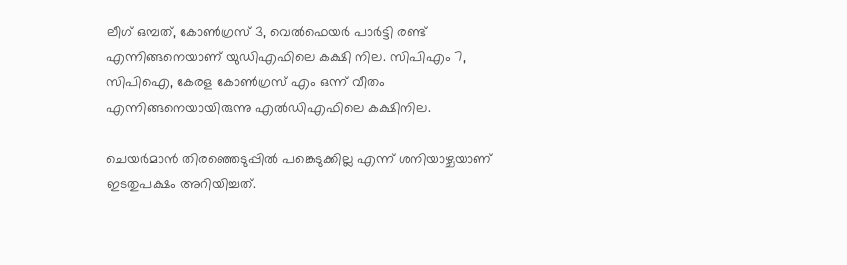ലീഗ് ഒമ്പത്, കോണ്‍ഗ്രസ് 3, വെല്‍ഫെയര്‍ പാര്‍ട്ടി രണ്ട് എന്നിങ്ങനെയാണ് യുഡിഎഫിലെ കക്ഷി നില. സിപിഎം 7, സിപിഐ, കേരള കോണ്‍ഗ്രസ് എം ഒന്ന് വീതം എന്നിങ്ങനെയായിരുന്നു എല്‍ഡിഎഫിലെ കക്ഷിനില.

ചെയര്‍മാന്‍ തിരഞ്ഞെടുപ്പില്‍ പങ്കെടുക്കില്ല എന്ന് ശനിയാഴ്ചയാണ് ഇടതുപക്ഷം അറിയിച്ചത്.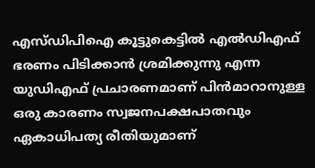എസ്ഡിപിഐ കൂട്ടുകെട്ടില്‍ എല്‍ഡിഎഫ് ഭരണം പിടിക്കാന്‍ ശ്രമിക്കുന്നു എന്ന യുഡിഎഫ് പ്രചാരണമാണ് പിന്‍മാറാനുള്ള ഒരു കാരണം സ്വജനപക്ഷപാതവും ഏകാധിപത്യ രീതിയുമാണ്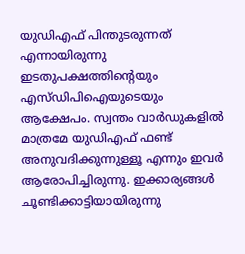യുഡിഎഫ് പിന്തുടരുന്നത് എന്നായിരുന്നു ഇടതുപക്ഷത്തിന്റെയും എസ്ഡിപിഐയുടെയും ആക്ഷേപം. സ്വന്തം വാര്‍ഡുകളില്‍ മാത്രമേ യുഡിഎഫ് ഫണ്ട് അനുവദിക്കുന്നുള്ളൂ എന്നും ഇവര്‍ ആരോപിച്ചിരുന്നു. ഇക്കാര്യങ്ങള്‍ ചൂണ്ടിക്കാട്ടിയായിരുന്നു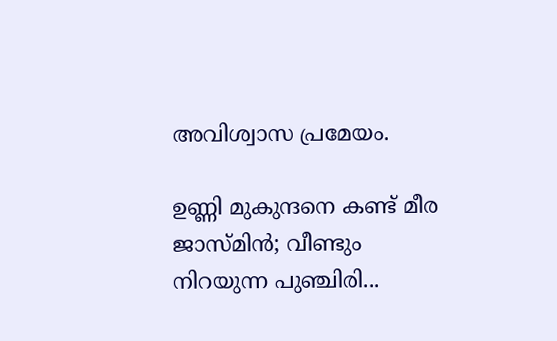അവിശ്വാസ പ്രമേയം.

ഉണ്ണി മുകുന്ദനെ കണ്ട് മീര ജാസ്മിന്‍; വീണ്ടും നിറയുന്ന പുഞ്ചിരി...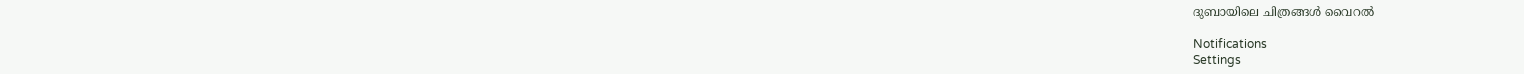ദുബായിലെ ചിത്രങ്ങള്‍ വൈറല്‍

Notifications
Settings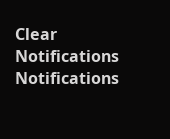Clear Notifications
Notifications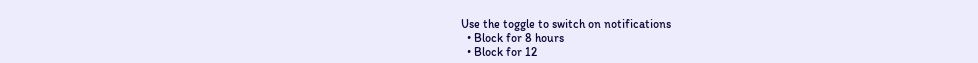Use the toggle to switch on notifications
  • Block for 8 hours
  • Block for 12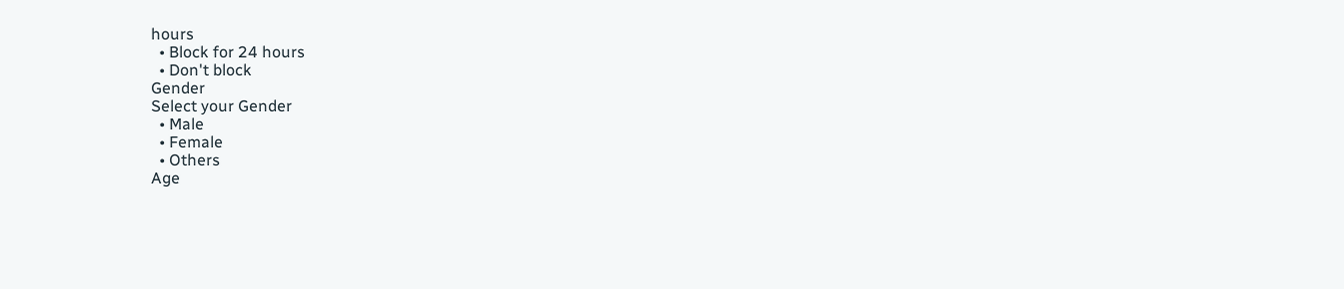hours
  • Block for 24 hours
  • Don't block
Gender
Select your Gender
  • Male
  • Female
  • Others
Age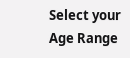Select your Age Range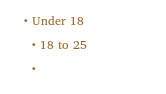• Under 18
  • 18 to 25
  •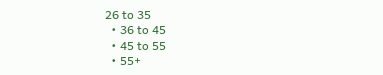26 to 35
  • 36 to 45
  • 45 to 55
  • 55+